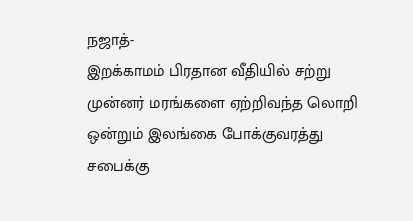நஜாத்-
இறக்காமம் பிரதான வீதியில் சற்று முன்னர் மரங்களை ஏற்றிவந்த லொறி ஒன்றும் இலங்கை போக்குவரத்து சபைக்கு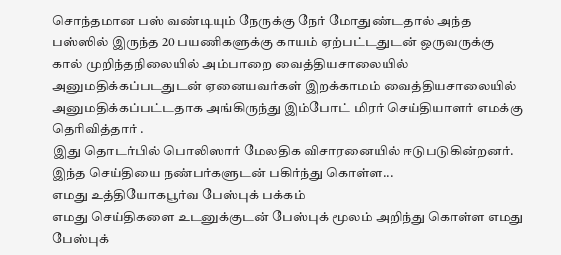சொந்தமான பஸ் வண்டியும் நேருக்கு நேர் மோதுண்டதால் அந்த பஸ்ஸில் இருந்த 20 பயணிகளுக்கு காயம் ஏற்பட்டதுடன் ஒருவருக்கு கால் முறிந்தநிலையில் அம்பாறை வைத்தியசாலையில் அனுமதிக்கப்படதுடன் ஏனையவர்கள் இறக்காமம் வைத்தியசாலையில் அனுமதிக்கப்பட்டதாக அங்கிருந்து இம்போட் மிரர் செய்தியாளர் எமக்கு தெரிவித்தார் .
இது தொடர்பில் பொலிஸார் மேலதிக விசாரனையில் ஈடுபடுகின்றனர்.
இந்த செய்தியை நண்பர்களுடன் பகிர்ந்து கொள்ள...
எமது உத்தியோகபூர்வ பேஸ்புக் பக்கம்
எமது செய்திகளை உடனுக்குடன் பேஸ்புக் மூலம் அறிந்து கொள்ள எமது பேஸ்புக்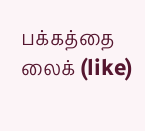பக்கத்தை லைக் (like)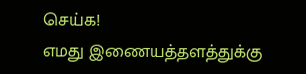செய்க!
எமது இணையத்தளத்துக்கு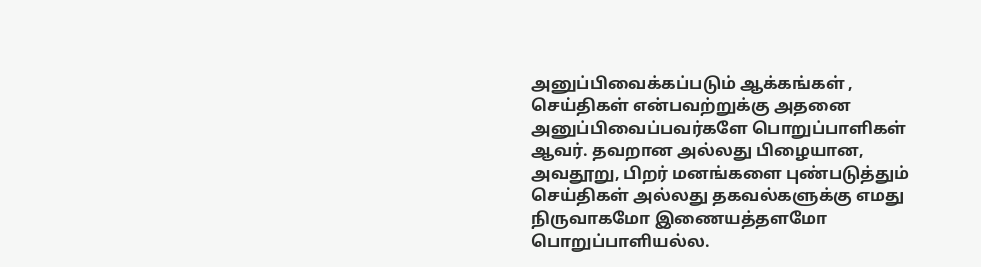அனுப்பிவைக்கப்படும் ஆக்கங்கள் , செய்திகள் என்பவற்றுக்கு அதனை அனுப்பிவைப்பவர்களே பொறுப்பாளிகள் ஆவர். தவறான அல்லது பிழையான, அவதூறு, பிறர் மனங்களை புண்படுத்தும் செய்திகள் அல்லது தகவல்களுக்கு எமது நிருவாகமோ இணையத்தளமோ பொறுப்பாளியல்ல.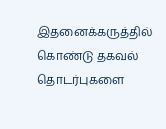இதனைக்கருத்தில் கொண்டு தகவல் தொடர்புகளை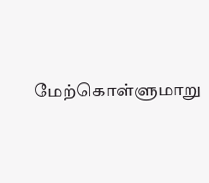மேற்கொள்ளுமாறு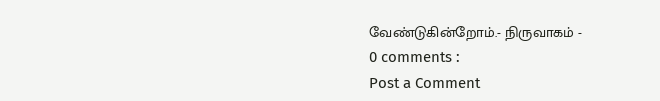வேண்டுகின்றோம்.- நிருவாகம் -
0 comments :
Post a Comment